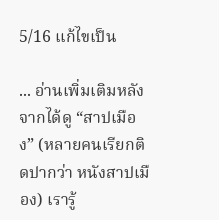5/16 แก้ไขเป็น

... อ่านเพิ่มเติมหลังจากได้ดู “สาปเมือง” (หลายคนเรียกติดปากว่า หนังสาปเมือง) เรารู้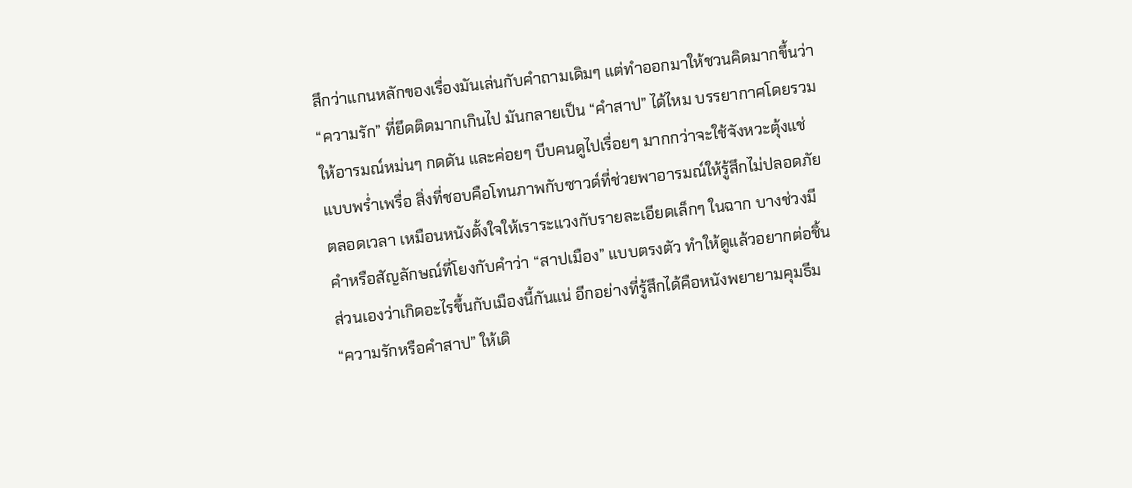สึกว่าแกนหลักของเรื่องมันเล่นกับคำถามเดิมๆ แต่ทำออกมาให้ชวนคิดมากขึ้นว่า “ความรัก” ที่ยึดติดมากเกินไป มันกลายเป็น “คำสาป” ได้ไหม บรรยากาศโดยรวมให้อารมณ์หม่นๆ กดดัน และค่อยๆ บีบคนดูไปเรื่อยๆ มากกว่าจะใช้จังหวะตุ้งแช่แบบพร่ำเพรื่อ สิ่งที่ชอบคือโทนภาพกับซาวด์ที่ช่วยพาอารมณ์ให้รู้สึกไม่ปลอดภัยตลอดเวลา เหมือนหนังตั้งใจให้เราระแวงกับรายละเอียดเล็กๆ ในฉาก บางช่วงมีคำหรือสัญลักษณ์ที่โยงกับคำว่า “สาปเมือง” แบบตรงตัว ทำให้ดูแล้วอยากต่อชิ้นส่วนเองว่าเกิดอะไรขึ้นกับเมืองนี้กันแน่ อีกอย่างที่รู้สึกได้คือหนังพยายามคุมธีม “ความรักหรือคำสาป” ให้เดิ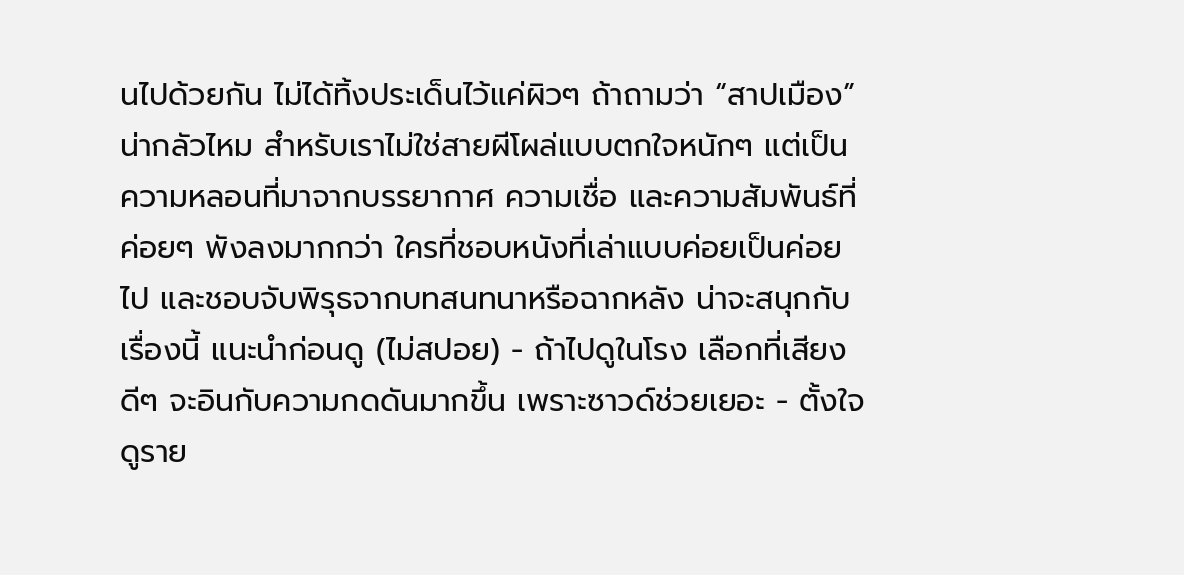นไปด้วยกัน ไม่ได้ทิ้งประเด็นไว้แค่ผิวๆ ถ้าถามว่า “สาปเมือง” น่ากลัวไหม สำหรับเราไม่ใช่สายผีโผล่แบบตกใจหนักๆ แต่เป็นความหลอนที่มาจากบรรยากาศ ความเชื่อ และความสัมพันธ์ที่ค่อยๆ พังลงมากกว่า ใครที่ชอบหนังที่เล่าแบบค่อยเป็นค่อยไป และชอบจับพิรุธจากบทสนทนาหรือฉากหลัง น่าจะสนุกกับเรื่องนี้ แนะนำก่อนดู (ไม่สปอย) - ถ้าไปดูในโรง เลือกที่เสียงดีๆ จะอินกับความกดดันมากขึ้น เพราะซาวด์ช่วยเยอะ - ตั้งใจดูราย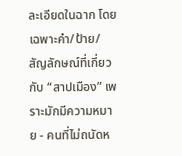ละเอียดในฉาก โดยเฉพาะคำ/ป้าย/สัญลักษณ์ที่เกี่ยวกับ “สาปเมือง” เพราะมักมีความหมาย - คนที่ไม่ถนัดห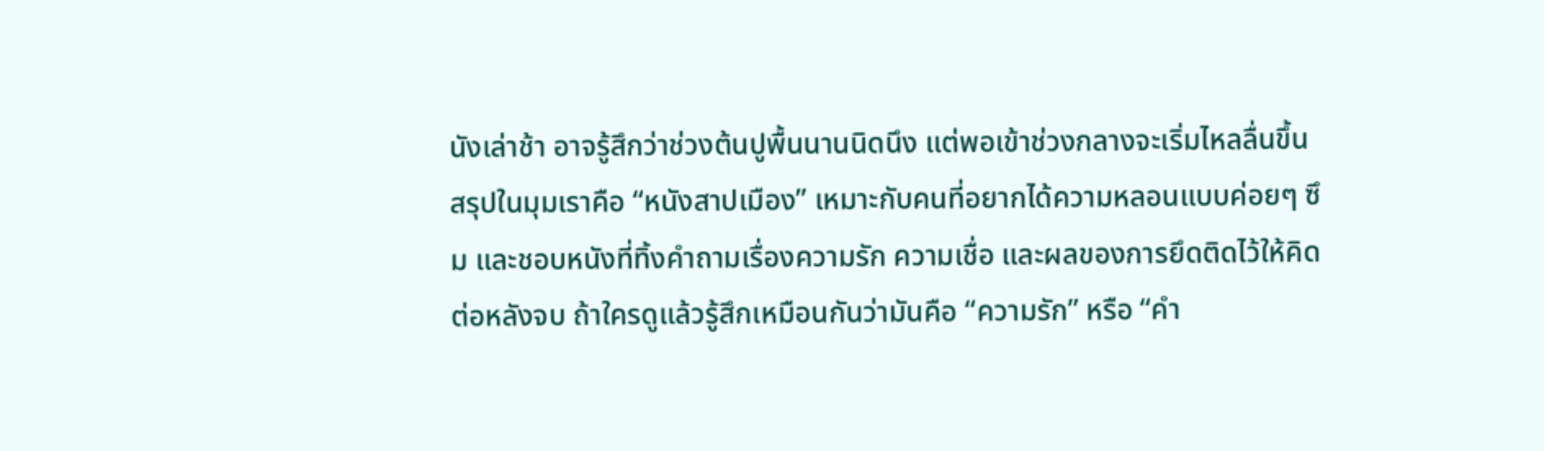นังเล่าช้า อาจรู้สึกว่าช่วงต้นปูพื้นนานนิดนึง แต่พอเข้าช่วงกลางจะเริ่มไหลลื่นขึ้น สรุปในมุมเราคือ “หนังสาปเมือง” เหมาะกับคนที่อยากได้ความหลอนแบบค่อยๆ ซึม และชอบหนังที่ทิ้งคำถามเรื่องความรัก ความเชื่อ และผลของการยึดติดไว้ให้คิดต่อหลังจบ ถ้าใครดูแล้วรู้สึกเหมือนกันว่ามันคือ “ความรัก” หรือ “คำ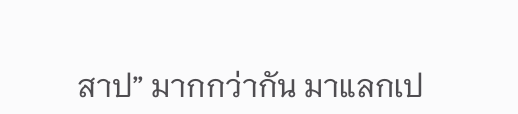สาป” มากกว่ากัน มาแลกเป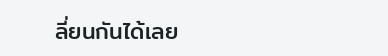ลี่ยนกันได้เลย